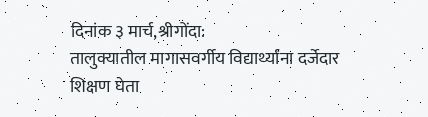दिनांक ३ मार्च,श्रीगोंदा:
तालुक्यातील मागासवर्गीय विद्यार्थ्यांना दर्जेदार शिक्षण घेता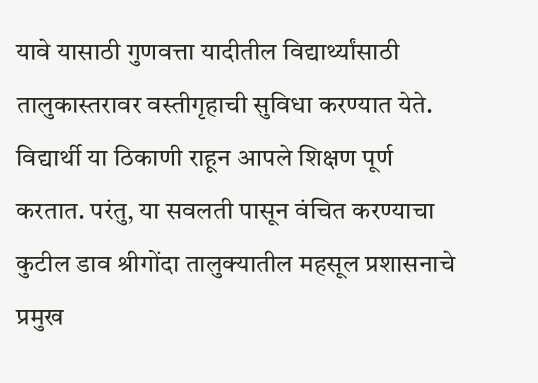यावे यासाठी गुणवत्ता यादीतील विद्यार्थ्यांसाठी तालुकास्तरावर वस्तीगृहाची सुविधा करण्यात येते. विद्यार्थी या ठिकाणी राहून आपले शिक्षण पूर्ण करतात. परंतु, या सवलती पासून वंचित करण्याचा कुटील डाव श्रीगोंदा तालुक्यातील महसूल प्रशासनाचे प्रमुख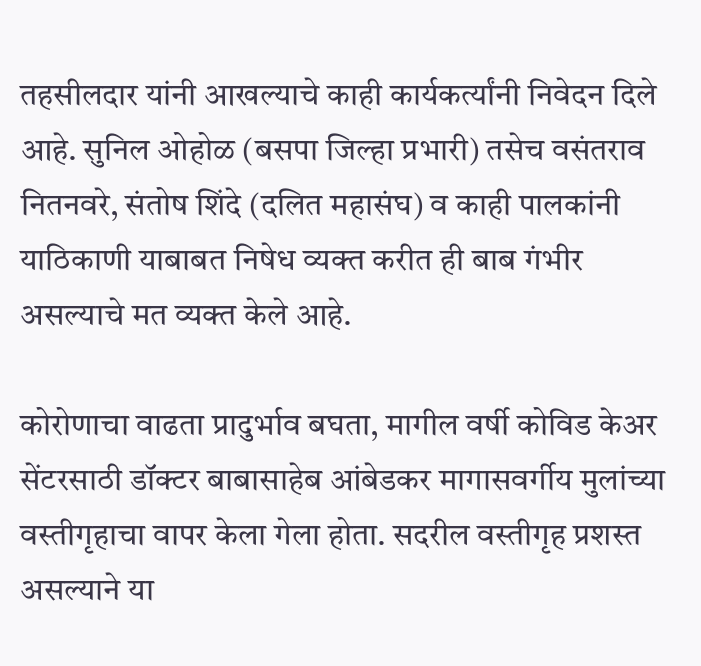तहसीलदार यांनी आखल्याचे काही कार्यकर्त्यांनी निवेदन दिले आहे. सुनिल ओहोळ (बसपा जिल्हा प्रभारी) तसेच वसंतराव नितनवरे, संतोष शिंदे (दलित महासंघ) व काही पालकांनी याठिकाणी याबाबत निषेध व्यक्त करीत ही बाब गंभीर असल्याचे मत व्यक्त केले आहे.

कोरोणाचा वाढता प्रादुर्भाव बघता, मागील वर्षी कोविड केअर सेंटरसाठी डॉक्टर बाबासाहेब आंबेडकर मागासवर्गीय मुलांच्या वस्तीगृहाचा वापर केला गेला होता. सदरील वस्तीगृह प्रशस्त असल्याने या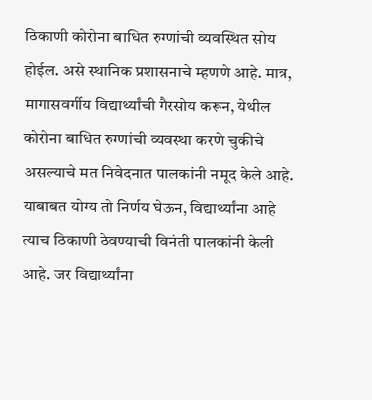ठिकाणी कोरोना बाधित रुग्णांची व्यवस्थित सोय होईल. असे स्थानिक प्रशासनाचे म्हणणे आहे. मात्र, मागासवर्गीय विद्यार्थ्यांची गैरसोय करून, येथील कोरोना बाधित रुग्णांची व्यवस्था करणे चुकीचे असल्याचे मत निवेदनात पालकांनी नमूद केले आहे.
याबाबत योग्य तो निर्णय घेऊन, विद्यार्थ्यांना आहे त्याच ठिकाणी ठेवण्याची विनंती पालकांनी केली आहे. जर विद्यार्थ्यांना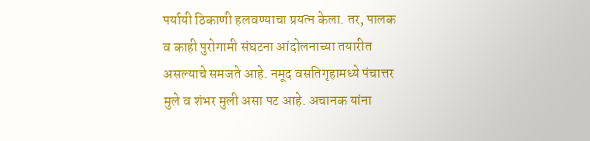पर्यायी ठिकाणी हलवण्याचा प्रयत्न केला. तर, पालक व काही पुरोगामी संघटना आंदोलनाच्या तयारीत असल्याचे समजते आहे. नमूद वसतिगृहामध्ये पंचात्तर मुले व शंभर मुली असा पट आहे. अचानक यांना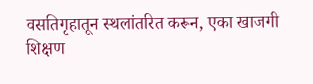वसतिगृहातून स्थलांतरित करून, एका खाजगी शिक्षण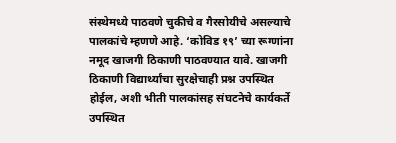संस्थेमध्ये पाठवणे चुकीचे व गैरसोयीचे असल्याचे पालकांचे म्हणणे आहे. ‘कोविड १९’ च्या रूग्णांना नमूद खाजगी ठिकाणी पाठवण्यात यावे. खाजगी ठिकाणी विद्यार्थ्यांचा सुरक्षेचाही प्रश्न उपस्थित होईल, अशी भीती पालकांसह संघटनेचे कार्यकर्ते उपस्थित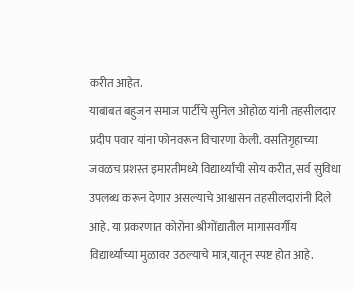करीत आहेत.
याबाबत बहुजन समाज पार्टीचे सुनिल ओहोळ यांनी तहसीलदार प्रदीप पवार यांना फोनवरून विचारणा केली. वसतिगृहाच्या जवळच प्रशस्त इमारतीमध्ये विद्यार्थ्यांची सोय करीत, सर्व सुविधा उपलब्ध करून देणार असल्याचे आश्वासन तहसीलदारांनी दिले आहे. या प्रकरणात कोरोना श्रीगोंद्यातील मागासवर्गीय विद्यार्थ्यांच्या मुळावर उठल्याचे मात्र,यातून स्पष्ट होत आहे.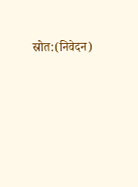स्रोत:(निवेदन)